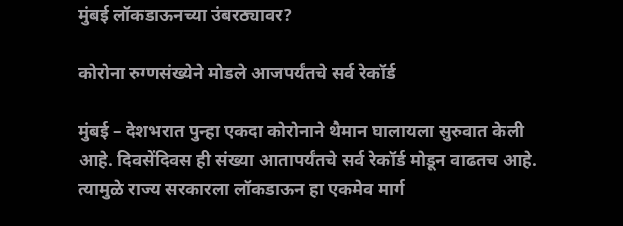मुंबई लॉकडाऊनच्या उंबरठ्यावर?

कोरोना रुग्णसंख्येने मोडले आजपर्यंतचे सर्व रेकॉर्ड

मुंबई – देशभरात पुन्हा एकदा कोरोनाने थैमान घालायला सुरुवात केली आहे. दिवसेंदिवस ही संख्या आतापर्यंतचे सर्व रेकॉर्ड मोडून वाढतच आहे. त्यामुळे राज्य सरकारला लॉकडाऊन हा एकमेव मार्ग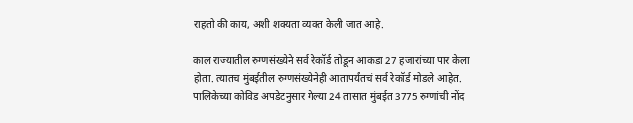राहतो की काय, अशी शक्यता व्यक्त केली जात आहे.

काल राज्यातील रुग्णसंख्येने सर्व रेकॉर्ड तोडून आकडा 27 हजारांच्या पार केला होता. त्यातच मुंबईतील रुग्णसंख्येनेही आतापर्यंतचं सर्व रेकॉर्ड मोडले आहेत. पालिकेच्या कोविड अपडेटनुसार गेल्या 24 तासात मुंबईत 3775 रुग्णांची नोंद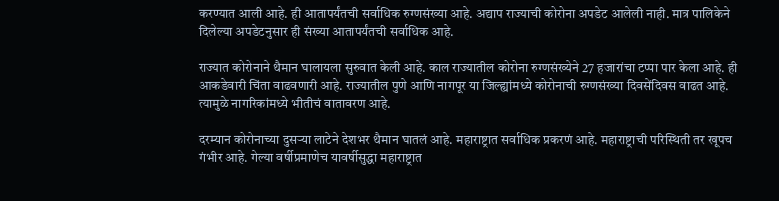करण्यात आली आहे. ही आतापर्यंतची सर्वाधिक रुग्णसंख्या आहे. अद्याप राज्याची कोरोना अपडेट आलेली नाही. मात्र पालिकेने दिलेल्या अपडेटनुसार ही संख्या आतापर्यंतची सर्वाधिक आहे.

राज्यात कोरोनाने थैमान घालायला सुरुवात केली आहे. काल राज्यातील कोरोना रुग्णसंख्येने 27 हजारांचा टप्पा पार केला आहे. ही आकडेवारी चिंता वाढवणारी आहे. राज्यातील पुणे आणि नागपूर या जिल्ह्यांमध्ये कोरोनाची रुग्णसंख्या दिवसेंदिवस वाढत आहे. त्यामुळे नागरिकांमध्ये भीतीचं वातावरण आहे.

दरम्यान कोरोनाच्या दुसऱ्या लाटेने देशभर थैमान घातलं आहे. महाराष्ट्रात सर्वाधिक प्रकरणं आहे. महाराष्ट्राची परिस्थिती तर खूपच गंभीर आहे. गेल्या वर्षीप्रमाणेच यावर्षीसुद्धा महाराष्ट्रात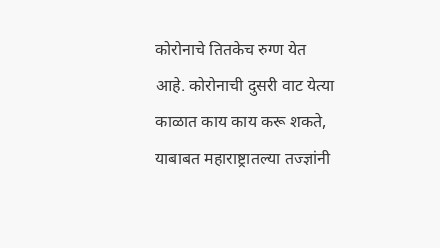कोरोनाचे तितकेच रुग्ण येत आहे. कोरोनाची दुसरी वाट येत्या काळात काय काय करू शकते, याबाबत महाराष्ट्रातल्या तज्ज्ञांनी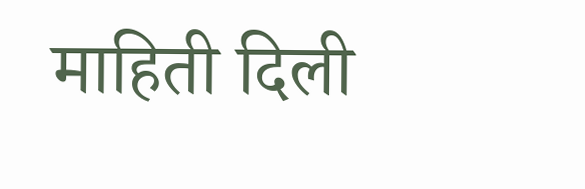माहिती दिली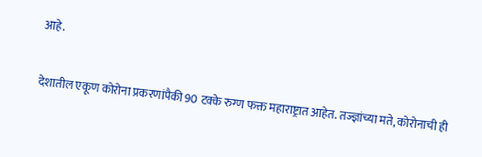आहे.

देशातील एकूण कोरोना प्रकरणांपैकी 90 टक्के रुग्ण फक्त महाराष्ट्रात आहेत. तज्ज्ञांच्या मते, कोरोनाची ही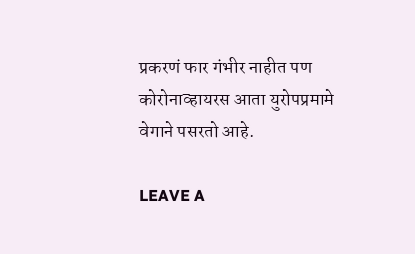प्रकरणं फार गंभीर नाहीत पण कोरोनाव्हायरस आता युरोपप्रमामे वेगाने पसरतो आहे.

LEAVE A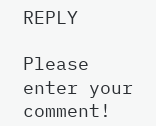REPLY

Please enter your comment!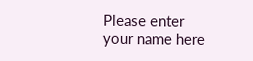Please enter your name here